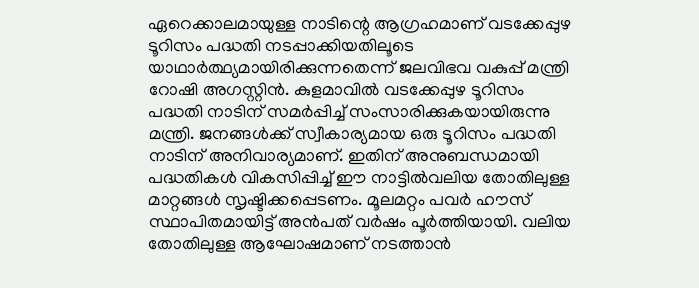ഏറെക്കാലമായുള്ള നാടിന്റെ ആഗ്രഹമാണ് വടക്കേപ്പുഴ ടൂറിസം പദ്ധതി നടപ്പാക്കിയതിലൂടെ യാഥാര്‍ത്ഥ്യമായിരിക്കുന്നതെന്ന് ജലവിഭവ വകുപ്പ് മന്ത്രി റോഷി അഗസ്റ്റിന്‍. കുളമാവില്‍ വടക്കേപ്പുഴ ടൂറിസം പദ്ധതി നാടിന് സമര്‍പ്പിച്ച് സംസാരിക്കുകയായിരുന്നു മന്ത്രി. ജനങ്ങള്‍ക്ക് സ്വീകാര്യമായ ഒരു ടൂറിസം പദ്ധതി നാടിന് അനിവാര്യമാണ്. ഇതിന് അനുബന്ധമായി പദ്ധതികള്‍ വികസിപ്പിച്ച് ഈ നാട്ടില്‍വലിയ തോതിലുള്ള മാറ്റങ്ങള്‍ സൃഷ്ടിക്കപ്പെടണം. മൂലമറ്റം പവര്‍ ഹൗസ് സ്ഥാപിതമായിട്ട് അന്‍പത് വര്‍ഷം പൂര്‍ത്തിയായി. വലിയ തോതിലുള്ള ആഘോഷമാണ് നടത്താന്‍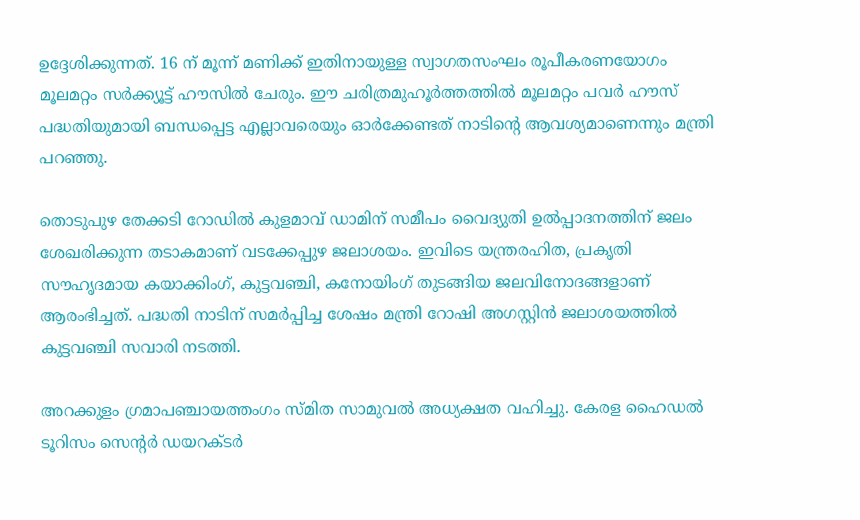ഉദ്ദേശിക്കുന്നത്. 16 ന് മൂന്ന് മണിക്ക് ഇതിനായുള്ള സ്വാഗതസംഘം രൂപീകരണയോഗം മൂലമറ്റം സര്‍ക്ക്യൂട്ട് ഹൗസില്‍ ചേരും. ഈ ചരിത്രമുഹൂര്‍ത്തത്തില്‍ മൂലമറ്റം പവര്‍ ഹൗസ് പദ്ധതിയുമായി ബന്ധപ്പെട്ട എല്ലാവരെയും ഓര്‍ക്കേണ്ടത് നാടിന്റെ ആവശ്യമാണെന്നും മന്ത്രി പറഞ്ഞു.

തൊടുപുഴ തേക്കടി റോഡില്‍ കുളമാവ് ഡാമിന് സമീപം വൈദ്യുതി ഉല്‍പ്പാദനത്തിന് ജലം ശേഖരിക്കുന്ന തടാകമാണ് വടക്കേപ്പുഴ ജലാശയം. ഇവിടെ യന്ത്രരഹിത, പ്രകൃതി സൗഹൃദമായ കയാക്കിംഗ്, കുട്ടവഞ്ചി, കനോയിംഗ് തുടങ്ങിയ ജലവിനോദങ്ങളാണ് ആരംഭിച്ചത്. പദ്ധതി നാടിന് സമര്‍പ്പിച്ച ശേഷം മന്ത്രി റോഷി അഗസ്റ്റിന്‍ ജലാശയത്തില്‍ കുട്ടവഞ്ചി സവാരി നടത്തി.

അറക്കുളം ഗ്രമാപഞ്ചായത്തംഗം സ്മിത സാമുവല്‍ അധ്യക്ഷത വഹിച്ചു. കേരള ഹൈഡല്‍ ടൂറിസം സെന്റര്‍ ഡയറക്ടര്‍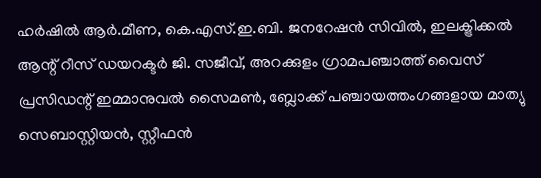ഹര്‍ഷില്‍ ആര്‍.മീണ, കെ.എസ്.ഇ.ബി. ജനറേഷന്‍ സിവില്‍, ഇലക്ട്രിക്കല്‍ ആന്റ് റീസ് ഡയറക്ടര്‍ ജി. സജീവ്, അറക്കുളം ഗ്രാമപഞ്ചാത്ത് വൈസ് പ്രസിഡന്റ് ഇമ്മാനുവല്‍ സൈമണ്‍, ബ്ലോക്ക് പഞ്ചായത്തംഗങ്ങളായ മാത്യു സെബാസ്റ്റിയന്‍, സ്റ്റീഫന്‍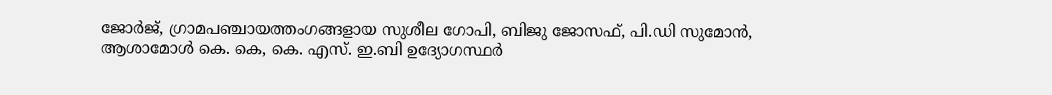ജോര്‍ജ്, ഗ്രാമപഞ്ചായത്തംഗങ്ങളായ സുശീല ഗോപി, ബിജു ജോസഫ്, പി.ഡി സുമോന്‍, ആശാമോള്‍ കെ. കെ, കെ. എസ്. ഇ.ബി ഉദ്യോഗസ്ഥര്‍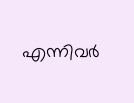എന്നിവര്‍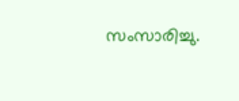സംസാരിച്ചു.